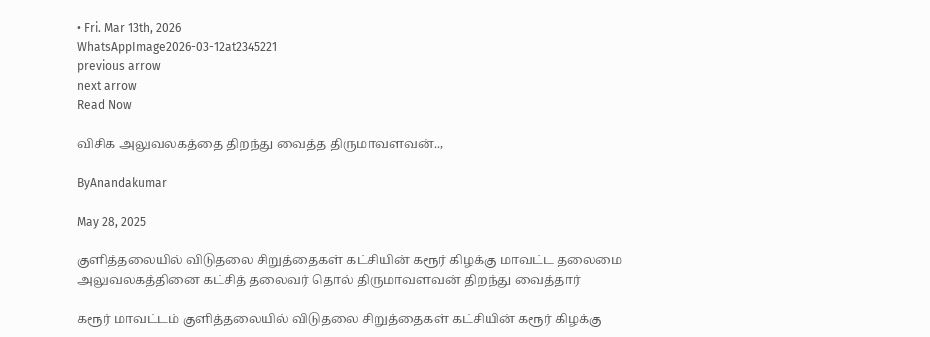• Fri. Mar 13th, 2026
WhatsAppImage2026-03-12at2345221
previous arrow
next arrow
Read Now

விசிக அலுவலகத்தை திறந்து வைத்த திருமாவளவன்..,

ByAnandakumar

May 28, 2025

குளித்தலையில் விடுதலை சிறுத்தைகள் கட்சியின் கரூர் கிழக்கு மாவட்ட தலைமை அலுவலகத்தினை கட்சித் தலைவர் தொல் திருமாவளவன் திறந்து வைத்தார்

கரூர் மாவட்டம் குளித்தலையில் விடுதலை சிறுத்தைகள் கட்சியின் கரூர் கிழக்கு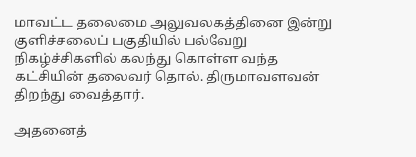மாவட்ட தலைமை அலுவலகத்தினை இன்று குளிச்சலைப் பகுதியில் பல்வேறு நிகழ்ச்சிகளில் கலந்து கொள்ள வந்த கட்சியின் தலைவர் தொல். திருமாவளவன் திறந்து வைத்தார்.

அதனைத்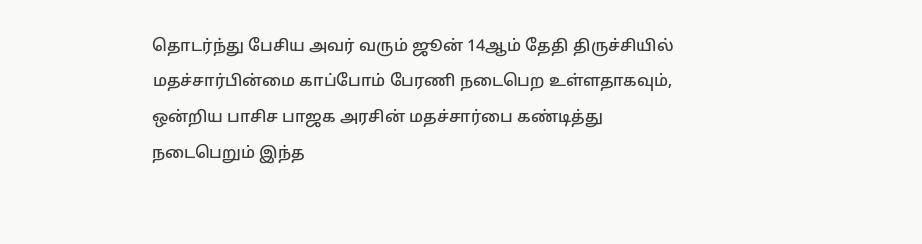தொடர்ந்து பேசிய அவர் வரும் ஜூன் 14ஆம் தேதி திருச்சியில் மதச்சார்பின்மை காப்போம் பேரணி நடைபெற உள்ளதாகவும், ஒன்றிய பாசிச பாஜக அரசின் மதச்சார்பை கண்டித்து நடைபெறும் இந்த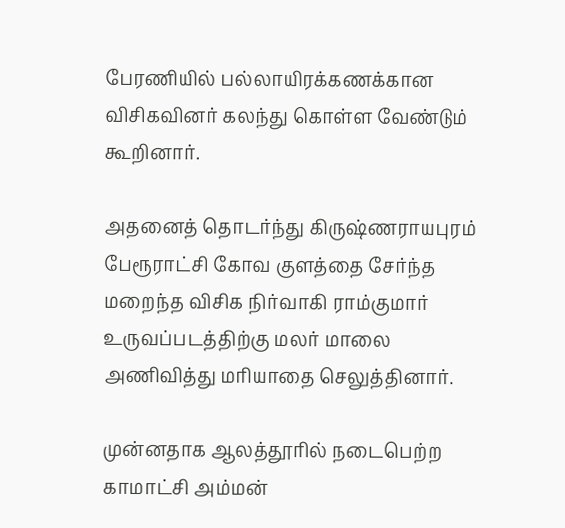பேரணியில் பல்லாயிரக்கணக்கான விசிகவினர் கலந்து கொள்ள வேண்டும் கூறினார்.

அதனைத் தொடர்ந்து கிருஷ்ணராயபுரம் பேரூராட்சி கோவ குளத்தை சேர்ந்த மறைந்த விசிக நிர்வாகி ராம்குமார் உருவப்படத்திற்கு மலர் மாலை அணிவித்து மரியாதை செலுத்தினார்.

முன்னதாக ஆலத்தூரில் நடைபெற்ற காமாட்சி அம்மன்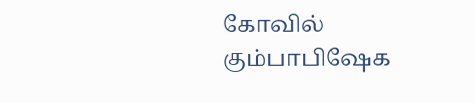கோவில் கும்பாபிஷேக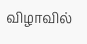விழாவில்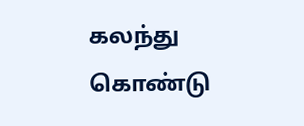கலந்து கொண்டு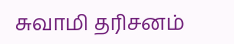சுவாமி தரிசனம்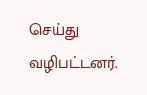செய்து வழிபட்டனர்.